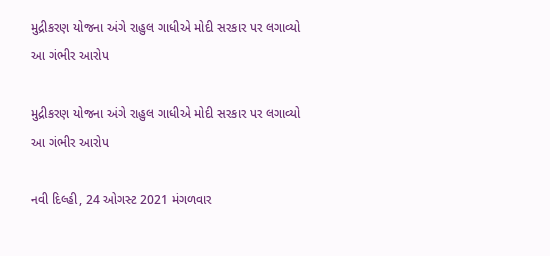મુદ્રીકરણ યોજના અંગે રાહુલ ગાધીએ મોદી સરકાર પર લગાવ્યો આ ગંભીર આરોપ

મુદ્રીકરણ યોજના અંગે રાહુલ ગાધીએ મોદી સરકાર પર લગાવ્યો  આ ગંભીર આરોપ

નવી દિલ્હી, 24 ઓગસ્ટ 2021 મંગળવાર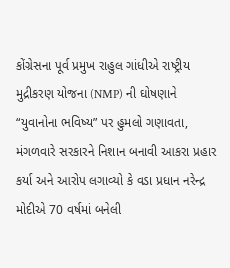કોંગ્રેસના પૂર્વ પ્રમુખ રાહુલ ગાંધીએ રાષ્ટ્રીય મુદ્રીકરણ યોજના (NMP) ની ઘોષણાને “યુવાનોના ભવિષ્ય” પર હુમલો ગણાવતા, મંગળવારે સરકારને નિશાન બનાવી આકરા પ્રહાર કર્યા અને આરોપ લગાવ્યો કે વડા પ્રધાન નરેન્દ્ર મોદીએ 70 વર્ષમાં બનેલી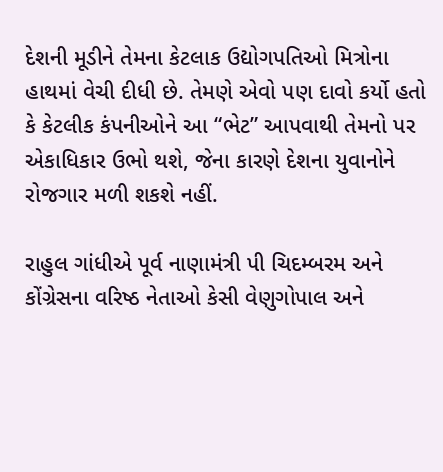દેશની મૂડીને તેમના કેટલાક ઉદ્યોગપતિઓ મિત્રોના હાથમાં વેચી દીધી છે. તેમણે એવો પણ દાવો કર્યો હતો કે કેટલીક કંપનીઓને આ “ભેટ” આપવાથી તેમનો પર એકાધિકાર ઉભો થશે, જેના કારણે દેશના યુવાનોને રોજગાર મળી શકશે નહીં.

રાહુલ ગાંધીએ પૂર્વ નાણામંત્રી પી ચિદમ્બરમ અને કોંગ્રેસના વરિષ્ઠ નેતાઓ કેસી વેણુગોપાલ અને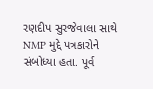રણદીપ સુરજેવાલા સાથે NMP મુદ્દે પત્રકારોને સંબોધ્યા હતા. પૂર્વ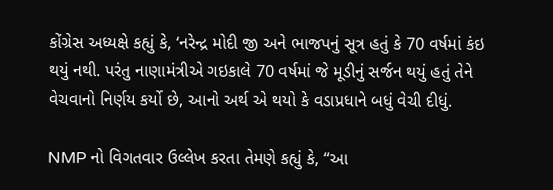કોંગ્રેસ અધ્યક્ષે કહ્યું કે, ‘નરેન્દ્ર મોદી જી અને ભાજપનું સૂત્ર હતું કે 70 વર્ષમાં કંઇ થયું નથી. પરંતુ નાણામંત્રીએ ગઇકાલે 70 વર્ષમાં જે મૂડીનું સર્જન થયું હતું તેને વેચવાનો નિર્ણય કર્યો છે, આનો અર્થ એ થયો કે વડાપ્રધાને બધું વેચી દીધું.

NMP નો વિગતવાર ઉલ્લેખ કરતા તેમણે કહ્યું કે, “આ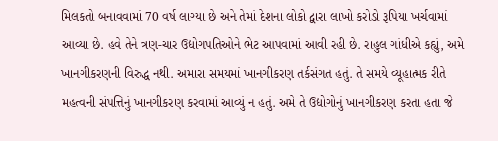મિલકતો બનાવવામાં 70 વર્ષ લાગ્યા છે અને તેમાં દેશના લોકો દ્વારા લાખો કરોડો રૂપિયા ખર્ચવામાં આવ્યા છે. હવે તેને ત્રણ-ચાર ઉદ્યોગપતિઓને ભેટ આપવામાં આવી રહી છે. રાહુલ ગાંધીએ કહ્યું, અમે ખાનગીકરણની વિરુદ્ધ નથી. અમારા સમયમાં ખાનગીકરણ તર્કસંગત હતું. તે સમયે વ્યૂહાત્મક રીતે મહત્વની સંપત્તિનું ખાનગીકરણ કરવામાં આવ્યું ન હતું. અમે તે ઉદ્યોગોનું ખાનગીકરણ કરતા હતા જે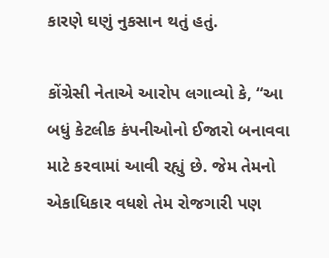કારણે ઘણું નુકસાન થતું હતું.

કોંગ્રેસી નેતાએ આરોપ લગાવ્યો કે, “આ બધું કેટલીક કંપનીઓનો ઈજારો બનાવવા માટે કરવામાં આવી રહ્યું છે. જેમ તેમનો એકાધિકાર વધશે તેમ રોજગારી પણ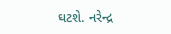ઘટશે. નરેન્દ્ર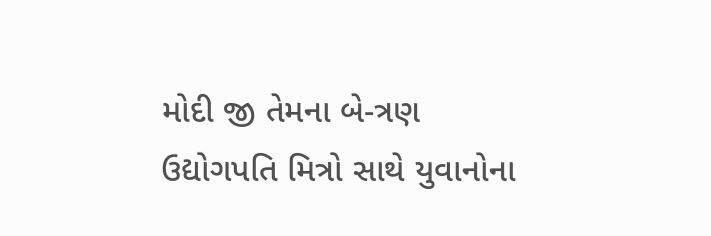મોદી જી તેમના બે-ત્રણ ઉદ્યોગપતિ મિત્રો સાથે યુવાનોના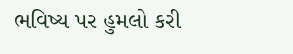ભવિષ્ય પર હુમલો કરી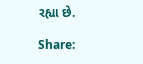રહ્યા છે.

Share: